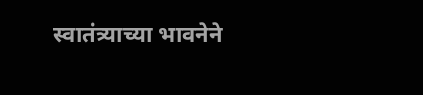स्वातंत्र्याच्या भावनेने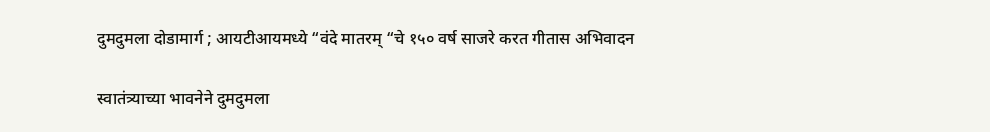दुमदुमला दोडामार्ग ; आयटीआयमध्ये “वंदे मातरम् “चे १५० वर्ष साजरे करत गीतास अभिवादन

स्वातंत्र्याच्या भावनेने दुमदुमला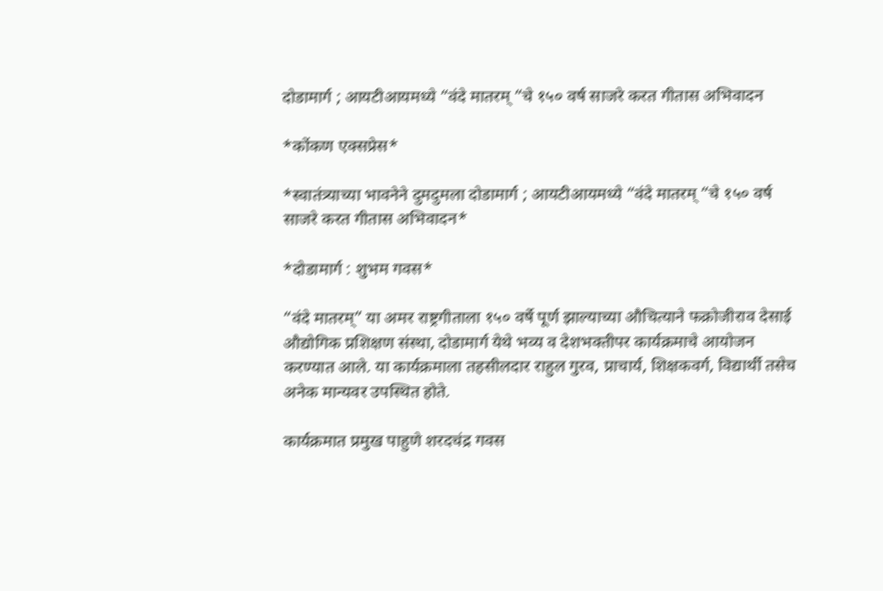दोडामार्ग ; आयटीआयमध्ये “वंदे मातरम् “चे १५० वर्ष साजरे करत गीतास अभिवादन

*कोंकण एक्सप्रेस*

*स्वातंत्र्याच्या भावनेने दुमदुमला दोडामार्ग ; आयटीआयमध्ये “वंदे मातरम् “चे १५० वर्ष साजरे करत गीतास अभिवादन*

*दोडामार्ग : शुभम गवस*

“वंदे मातरम्” या अमर राष्ट्रगीताला १५० वर्षे पूर्ण झाल्याच्या औचित्याने फक्रोजीराव देसाई औद्योगिक प्रशिक्षण संस्था, दोडामार्ग येथे भव्य व देशभक्तीपर कार्यक्रमाचे आयोजन करण्यात आले. या कार्यक्रमाला तहसीलदार राहुल गुरव, प्राचार्य, शिक्षकवर्ग, विद्यार्थी तसेच अनेक मान्यवर उपस्थित होते.

कार्यक्रमात प्रमुख पाहुणे शरदचंद्र गवस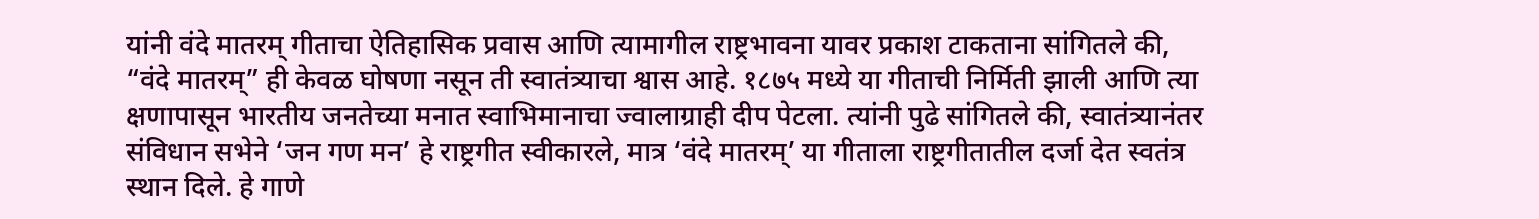यांनी वंदे मातरम् गीताचा ऐतिहासिक प्रवास आणि त्यामागील राष्ट्रभावना यावर प्रकाश टाकताना सांगितले की, “वंदे मातरम्” ही केवळ घोषणा नसून ती स्वातंत्र्याचा श्वास आहे. १८७५ मध्ये या गीताची निर्मिती झाली आणि त्या क्षणापासून भारतीय जनतेच्या मनात स्वाभिमानाचा ज्वालाग्राही दीप पेटला. त्यांनी पुढे सांगितले की, स्वातंत्र्यानंतर संविधान सभेने ‘जन गण मन’ हे राष्ट्रगीत स्वीकारले, मात्र ‘वंदे मातरम्’ या गीताला राष्ट्रगीतातील दर्जा देत स्वतंत्र स्थान दिले. हे गाणे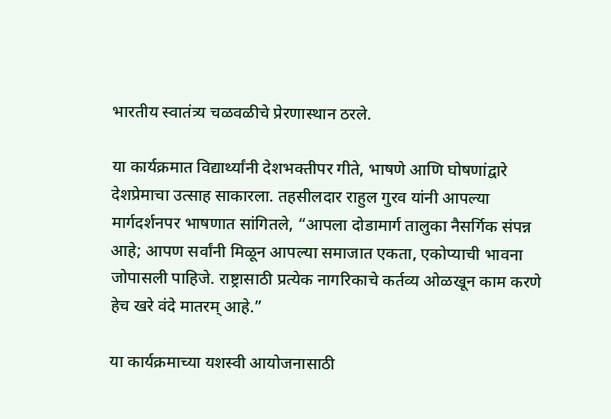भारतीय स्वातंत्र्य चळवळीचे प्रेरणास्थान ठरले.

या कार्यक्रमात विद्यार्थ्यांनी देशभक्तीपर गीते, भाषणे आणि घोषणांद्वारे देशप्रेमाचा उत्साह साकारला. तहसीलदार राहुल गुरव यांनी आपल्या मार्गदर्शनपर भाषणात सांगितले, “आपला दोडामार्ग तालुका नैसर्गिक संपन्न आहे; आपण सर्वांनी मिळून आपल्या समाजात एकता, एकोप्याची भावना जोपासली पाहिजे. राष्ट्रासाठी प्रत्येक नागरिकाचे कर्तव्य ओळखून काम करणे हेच खरे वंदे मातरम् आहे.”

या कार्यक्रमाच्या यशस्वी आयोजनासाठी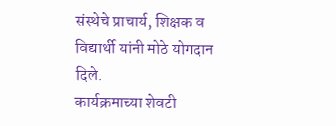संस्थेचे प्राचार्य, शिक्षक व विद्यार्थी यांनी मोठे योगदान दिले.
कार्यक्रमाच्या शेवटी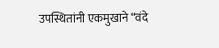उपस्थितांनी एकमुखाने “वंदे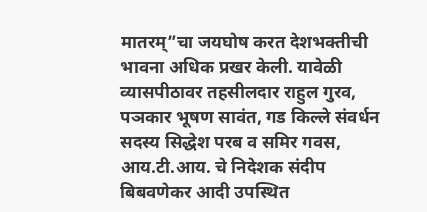मातरम्”चा जयघोष करत देशभक्तीची भावना अधिक प्रखर केली. यावेळी व्यासपीठावर तहसीलदार राहुल गुरव, पञकार भूषण सावंत, गड किल्ले संवर्धन सदस्य सिद्धेश परब व समिर गवस, आय.टी.आय. चे निदेशक संदीप बिबवणेकर आदी उपस्थित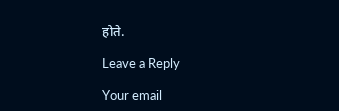होते.

Leave a Reply

Your email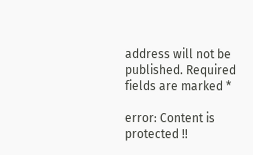address will not be published. Required fields are marked *

error: Content is protected !!